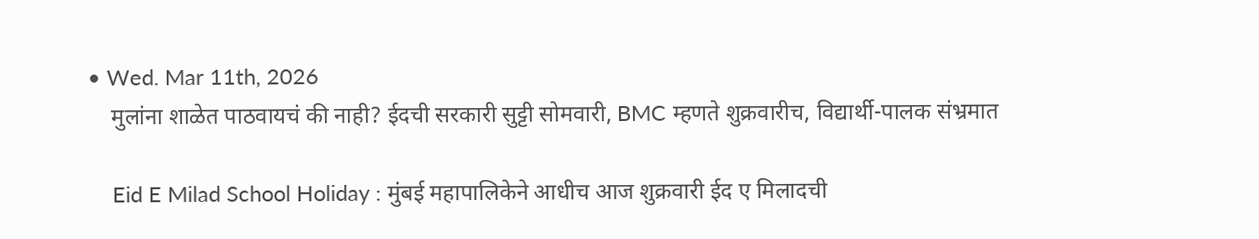• Wed. Mar 11th, 2026
    मुलांना शाळेत पाठवायचं की नाही? ईदची सरकारी सुट्टी सोमवारी, BMC म्हणते शुक्रवारीच, विद्यार्थी-पालक संभ्रमात

    Eid E Milad School Holiday : मुंबई महापालिकेने आधीच आज शुक्रवारी ईद ए मिलादची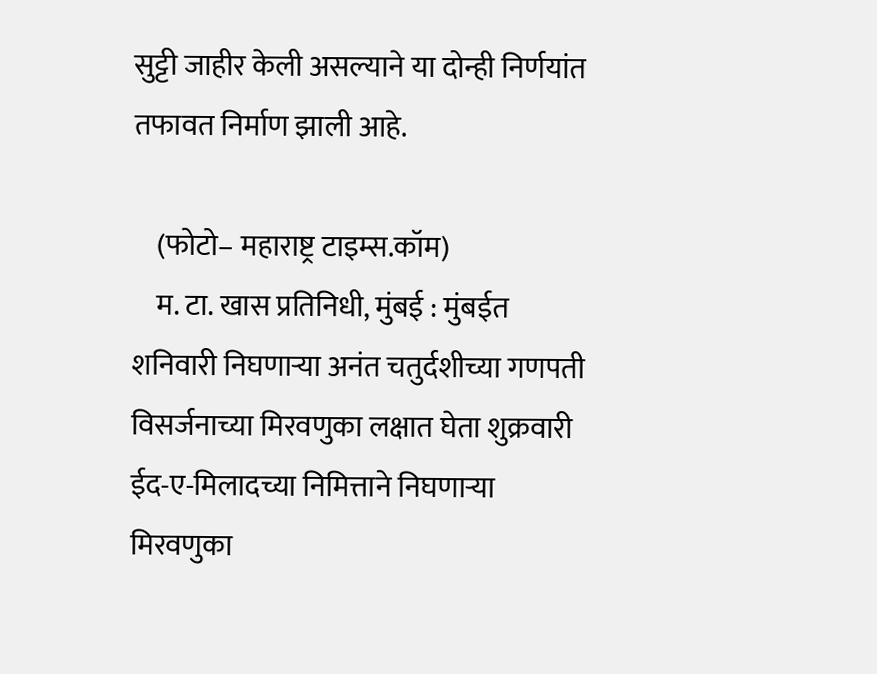सुट्टी जाहीर केली असल्याने या दोन्ही निर्णयांत तफावत निर्माण झाली आहे.

    (फोटो– महाराष्ट्र टाइम्स.कॉम)
    म. टा. खास प्रतिनिधी, मुंबई : मुंबईत शनिवारी निघणाऱ्या अनंत चतुर्दशीच्या गणपती विसर्जनाच्या मिरवणुका लक्षात घेता शुक्रवारी ईद-ए-मिलादच्या निमित्ताने निघणाऱ्या मिरवणुका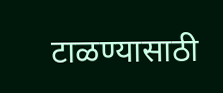टाळण्यासाठी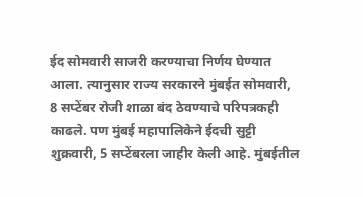ईद सोमवारी साजरी करण्याचा निर्णय घेण्यात आला. त्यानुसार राज्य सरकारने मुंबईत सोमवारी, 8 सप्टेंबर रोजी शाळा बंद ठेवण्याचे परिपत्रकही काढले. पण मुंबई महापालिकेने ईदची सुट्टी शुक्रवारी, 5 सप्टेंबरला जाहीर केली आहे. मुंबईतील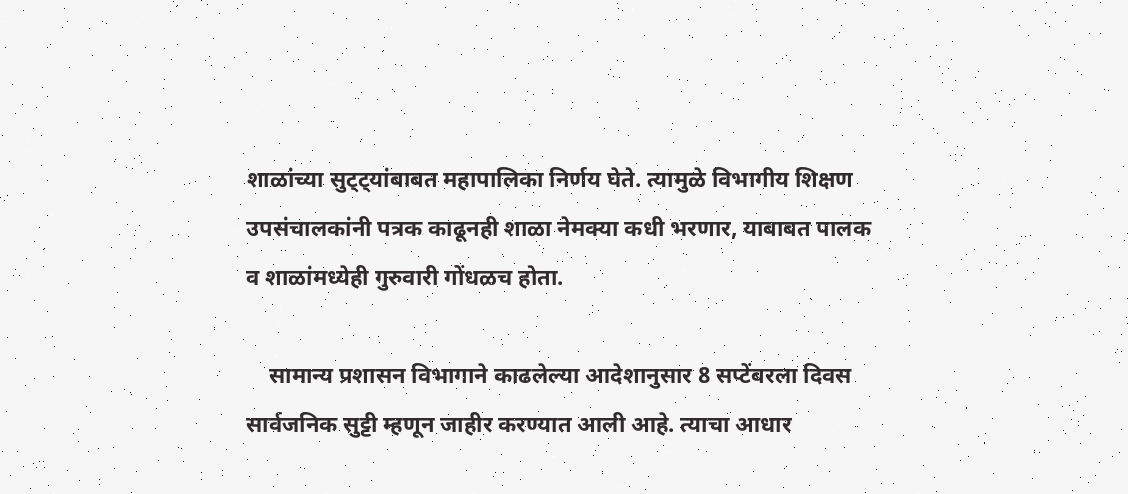शाळांच्या सुट्ट्यांबाबत महापालिका निर्णय घेते. त्यामुळे विभागीय शिक्षण उपसंचालकांनी पत्रक काढूनही शाळा नेमक्या कधी भरणार, याबाबत पालक व शाळांमध्येही गुरुवारी गोंधळच होता.

    सामान्य प्रशासन विभागाने काढलेल्या आदेशानुसार 8 सप्टेंबरला दिवस सार्वजनिक सुट्टी म्हणून जाहीर करण्यात आली आहे. त्याचा आधार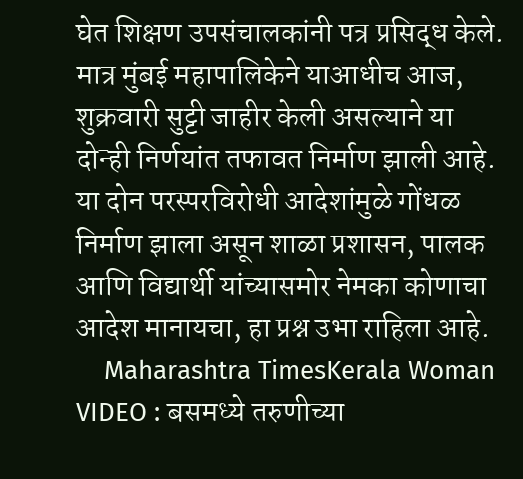घेत शिक्षण उपसंचालकांनी पत्र प्रसिद्ध केले. मात्र मुंबई महापालिकेने याआधीच आज, शुक्रवारी सुट्टी जाहीर केली असल्याने या दोन्ही निर्णयांत तफावत निर्माण झाली आहे. या दोन परस्परविरोधी आदेशांमुळे गोंधळ निर्माण झाला असून शाळा प्रशासन, पालक आणि विद्यार्थी यांच्यासमोर नेमका कोणाचा आदेश मानायचा, हा प्रश्न उभा राहिला आहे.
    Maharashtra TimesKerala Woman VIDEO : बसमध्ये तरुणीच्या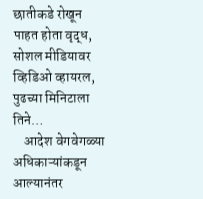छातीकडे रोखून पाहत होता वृद्ध, सोशल मीडियावर व्हिडिओ व्हायरल, पुढच्या मिनिटाला तिने…
    आदेश वेगवेगळ्या अधिकाऱ्यांकडून आल्यानंतर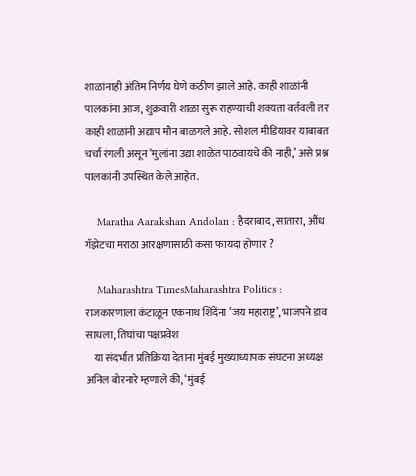शाळांनाही अंतिम निर्णय घेणे कठीण झाले आहे. काही शाळांनी पालकांना आज, शुक्रवारी शाळा सुरू राहण्याची शक्यता वर्तवली तर काही शाळांनी अद्याप मौन बाळगले आहे. सोशल मीडियावर याबाबत चर्चा रंगली असून ‘मुलांना उद्या शाळेत पाठवायचे की नाही,’ असे प्रश्न पालकांनी उपस्थित केले आहेत.

    Maratha Aarakshan Andolan : हैदराबाद, सातारा, औंध गॅझेटचा मराठा आरक्षणासाठी कसा फायदा होणार ?

    Maharashtra TimesMaharashtra Politics : राजकारणाला कंटाळून एकनाथ शिंदेंना ‘जय महाराष्ट्र’, भाजपने डाव साधला, तिघांचा पक्षप्रवेश
    या संदर्भात प्रतिक्रिया देताना मुंबई मुख्याध्यापक संघटना अध्यक्ष अनिल बोरनारे म्हणाले की, ‘मुंबई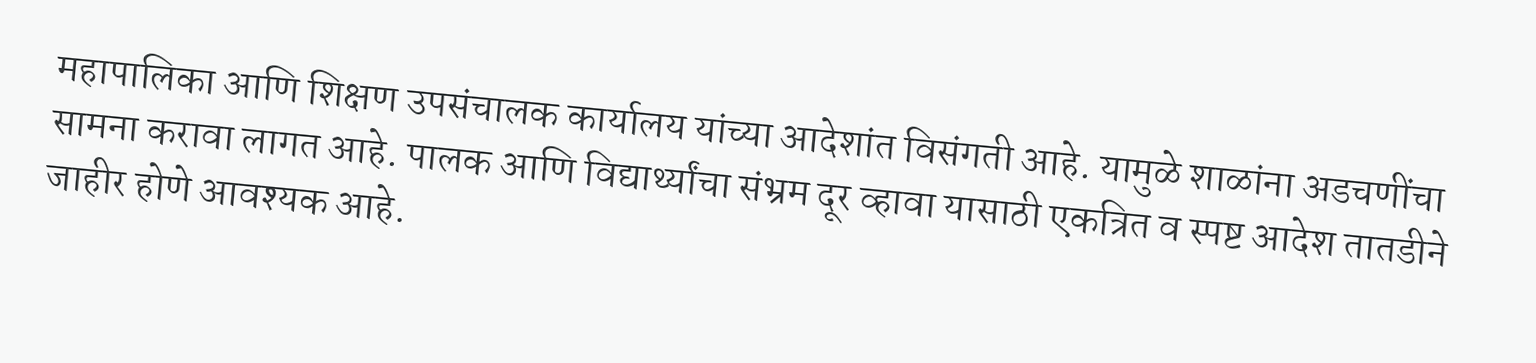महापालिका आणि शिक्षण उपसंचालक कार्यालय यांच्या आदेशांत विसंगती आहे. यामुळे शाळांना अडचणींचा सामना करावा लागत आहे. पालक आणि विद्यार्थ्यांचा संभ्रम दूर व्हावा यासाठी एकत्रित व स्पष्ट आदेश तातडीने जाहीर होणे आवश्यक आहे.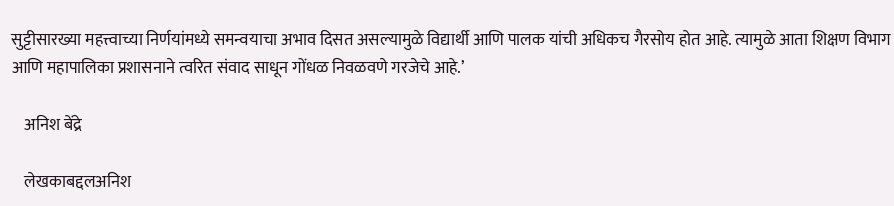सुट्टीसारख्या महत्त्वाच्या निर्णयांमध्ये समन्वयाचा अभाव दिसत असल्यामुळे विद्यार्थी आणि पालक यांची अधिकच गैरसोय होत आहे. त्यामुळे आता शिक्षण विभाग आणि महापालिका प्रशासनाने त्वरित संवाद साधून गोंधळ निवळवणे गरजेचे आहे.’

    अनिश बेंद्रे

    लेखकाबद्दलअनिश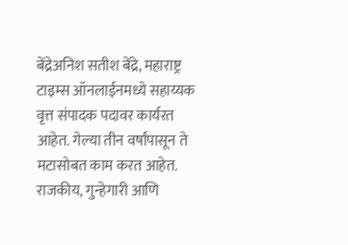बेंद्रेअनिश सतीश बेंद्रे, महाराष्ट्र टाइम्स ऑनलाईनमध्ये सहाय्यक वृत्त संपादक पदावर कार्यरत आहेत. गेल्या तीन वर्षांपासून ते मटासोबत काम करत आहेत. राजकीय, गुन्हेगारी आणि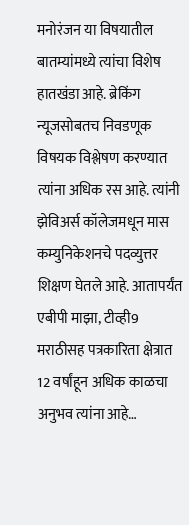मनोरंजन या विषयातील बातम्यांमध्ये त्यांचा विशेष हातखंडा आहे. ब्रेकिंग न्यूजसोबतच निवडणूक विषयक विश्लेषण करण्यात त्यांना अधिक रस आहे. त्यांनी झेविअर्स कॉलेजमधून मास कम्युनिकेशनचे पदव्युत्तर शिक्षण घेतले आहे. आतापर्यंत एबीपी माझा, टीव्ही9 मराठीसह पत्रकारिता क्षेत्रात 12 वर्षांहून अधिक काळचा अनुभव त्यांना आहे…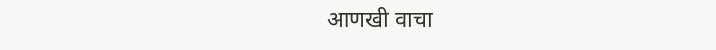आणखी वाचा